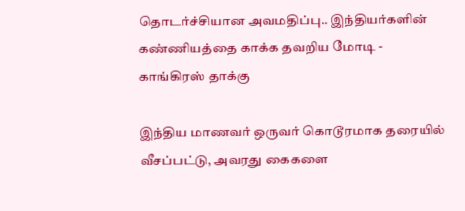தொடர்ச்சியான அவமதிப்பு.. இந்தியர்களின் கண்ணியத்தை காக்க தவறிய மோடி - காங்கிரஸ் தாக்கு

இந்திய மாணவர் ஒருவர் கொடூரமாக தரையில் வீசப்பட்டு, அவரது கைகளை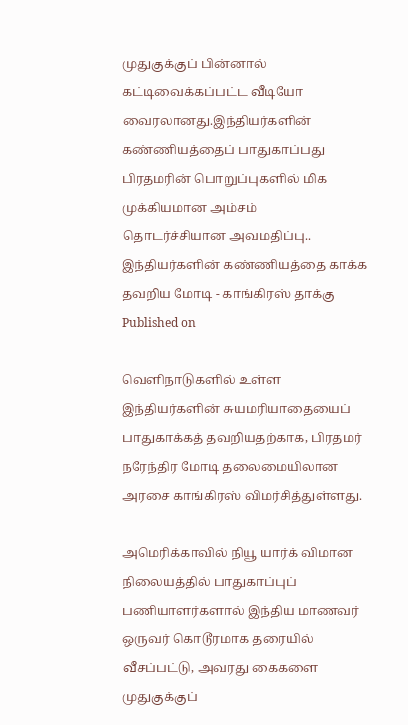முதுகுக்குப் பின்னால் கட்டிவைக்கப்பட்ட வீடியோ வைரலானது.இந்தியர்களின் கண்ணியத்தைப் பாதுகாப்பது பிரதமரின் பொறுப்புகளில் மிக முக்கியமான அம்சம்
தொடர்ச்சியான அவமதிப்பு.. இந்தியர்களின் கண்ணியத்தை காக்க தவறிய மோடி - காங்கிரஸ் தாக்கு
Published on

வெளிநாடுகளில் உள்ள இந்தியர்களின் சுயமரியாதையைப் பாதுகாக்கத் தவறியதற்காக, பிரதமர் நரேந்திர மோடி தலைமையிலான அரசை காங்கிரஸ் விமர்சித்துள்ளது.

அமெரிக்காவில் நியூ யார்க் விமான நிலையத்தில் பாதுகாப்புப் பணியாளர்களால் இந்திய மாணவர் ஒருவர் கொடூரமாக தரையில் வீசப்பட்டு, அவரது கைகளை முதுகுக்குப்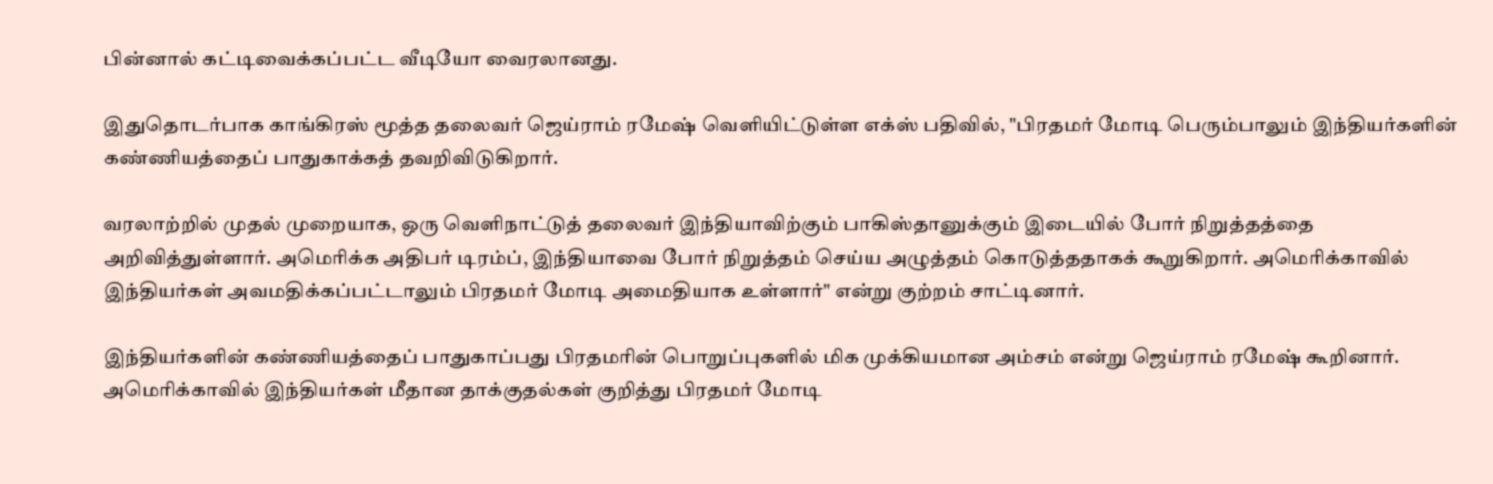பின்னால் கட்டிவைக்கப்பட்ட வீடியோ வைரலானது.

இதுதொடர்பாக காங்கிரஸ் மூத்த தலைவர் ஜெய்ராம் ரமேஷ் வெளியிட்டுள்ள எக்ஸ் பதிவில், "பிரதமர் மோடி பெரும்பாலும் இந்தியர்களின் கண்ணியத்தைப் பாதுகாக்கத் தவறிவிடுகிறார்.

வரலாற்றில் முதல் முறையாக, ஒரு வெளிநாட்டுத் தலைவர் இந்தியாவிற்கும் பாகிஸ்தானுக்கும் இடையில் போர் நிறுத்தத்தை அறிவித்துள்ளார். அமெரிக்க அதிபர் டிரம்ப், இந்தியாவை போர் நிறுத்தம் செய்ய அழுத்தம் கொடுத்ததாகக் கூறுகிறார். அமெரிக்காவில் இந்தியர்கள் அவமதிக்கப்பட்டாலும் பிரதமர் மோடி அமைதியாக உள்ளார்" என்று குற்றம் சாட்டினார்.

இந்தியர்களின் கண்ணியத்தைப் பாதுகாப்பது பிரதமரின் பொறுப்புகளில் மிக முக்கியமான அம்சம் என்று ஜெய்ராம் ரமேஷ் கூறினார். அமெரிக்காவில் இந்தியர்கள் மீதான தாக்குதல்கள் குறித்து பிரதமர் மோடி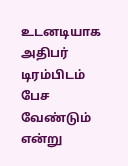உடனடியாக அதிபர் டிரம்பிடம் பேச வேண்டும் என்று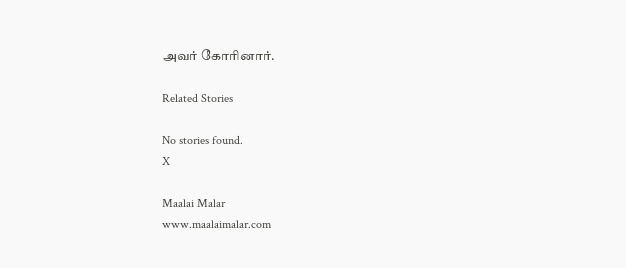அவர் கோரினார்.

Related Stories

No stories found.
X

Maalai Malar
www.maalaimalar.com